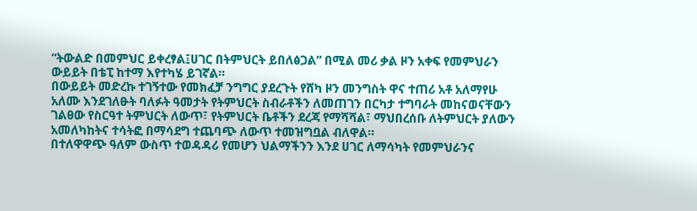“ትውልድ በመምህር ይቀረፃል፤ሀገር በትምህርት ይበለፅጋል” በሚል መሪ ቃል ዞን አቀፍ የመምህራን ውይይት በቴፒ ከተማ እየተካሄ ይገኛል።
በውይይት መድረኩ ተገኝተው የመክፈቻ ንግግር ያደረጉት የሸካ ዞን መንግስት ዋና ተጠሪ አቶ አለማየሁ አለሙ እንደገለፁት ባለፉት ዓመታት የትምህርት ስብራቶችን ለመጠገን በርካታ ተግባራት መከናወናቸውን ገልፀው የስርዓተ ትምህርት ለውጥ፣ የትምህርት ቤቶችን ደረጃ የማሻሻል፣ ማህበረሰቡ ለትምህርት ያለውን አመለካከትና ተሳትፎ በማሳደግ ተጨባጭ ለውጥ ተመዝግቧል ብለዋል።
በተለዋዋጭ ዓለም ውስጥ ተወዳዳሪ የመሆን ህልማችንን እንደ ሀገር ለማሳካት የመምህራንና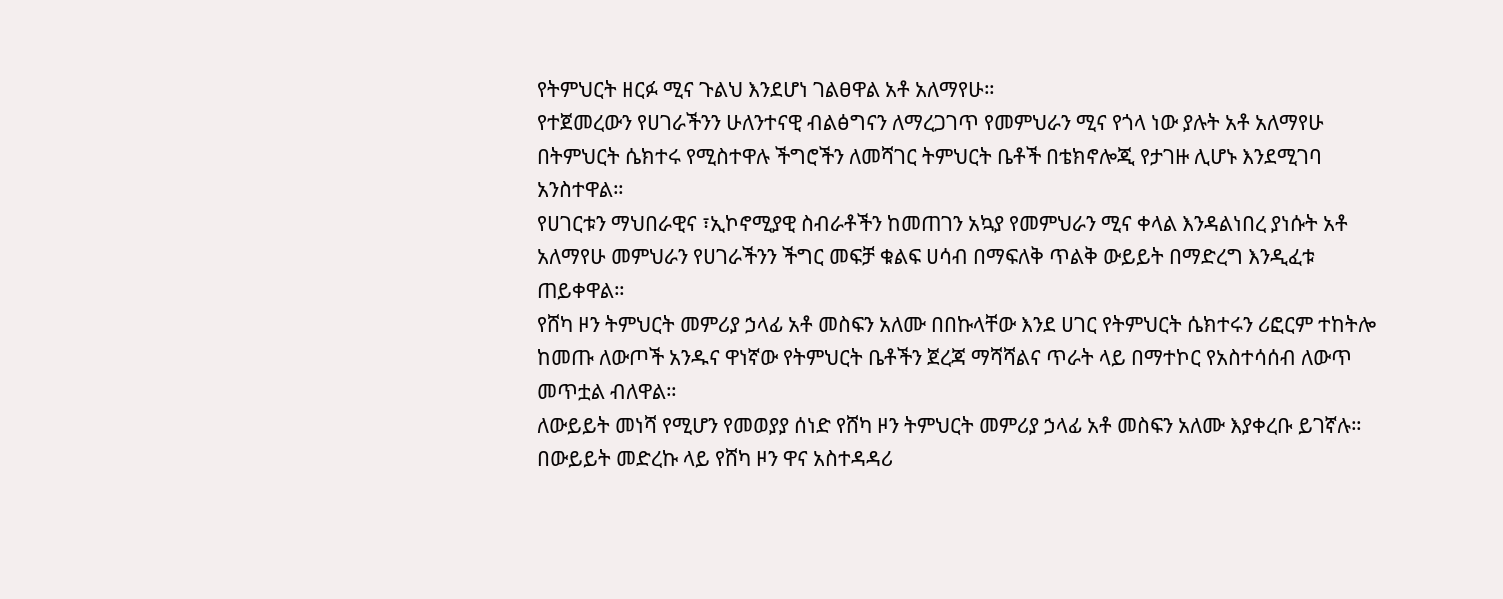የትምህርት ዘርፉ ሚና ጉልህ እንደሆነ ገልፀዋል አቶ አለማየሁ።
የተጀመረውን የሀገራችንን ሁለንተናዊ ብልፅግናን ለማረጋገጥ የመምህራን ሚና የጎላ ነው ያሉት አቶ አለማየሁ በትምህርት ሴክተሩ የሚስተዋሉ ችግሮችን ለመሻገር ትምህርት ቤቶች በቴክኖሎጂ የታገዙ ሊሆኑ እንደሚገባ አንስተዋል።
የሀገርቱን ማህበራዊና ፣ኢኮኖሚያዊ ስብራቶችን ከመጠገን አኳያ የመምህራን ሚና ቀላል እንዳልነበረ ያነሱት አቶ አለማየሁ መምህራን የሀገራችንን ችግር መፍቻ ቁልፍ ሀሳብ በማፍለቅ ጥልቅ ውይይት በማድረግ እንዲፈቱ ጠይቀዋል።
የሸካ ዞን ትምህርት መምሪያ ኃላፊ አቶ መስፍን አለሙ በበኩላቸው እንደ ሀገር የትምህርት ሴክተሩን ሪፎርም ተከትሎ ከመጡ ለውጦች አንዱና ዋነኛው የትምህርት ቤቶችን ጀረጃ ማሻሻልና ጥራት ላይ በማተኮር የአስተሳሰብ ለውጥ መጥቷል ብለዋል።
ለውይይት መነሻ የሚሆን የመወያያ ሰነድ የሸካ ዞን ትምህርት መምሪያ ኃላፊ አቶ መስፍን አለሙ እያቀረቡ ይገኛሉ።
በውይይት መድረኩ ላይ የሸካ ዞን ዋና አስተዳዳሪ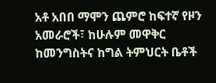አቶ አበበ ማሞን ጨምሮ ከፍተኛ የዞን አመራሮች፣ ከሁሉም መዋቅር ከመንግስትና ከግል ትምህርት ቤቶች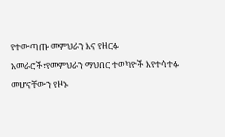የተውጣጡ መምህራን እና የዘርፉ አመራሮች፣የመምህራን ማህበር ተወካዮች እየተሳተፉ መሆናቸውን የዞኑ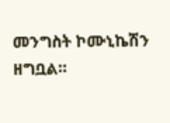መንግስት ኮሙኒኬሽን ዘግቧል።